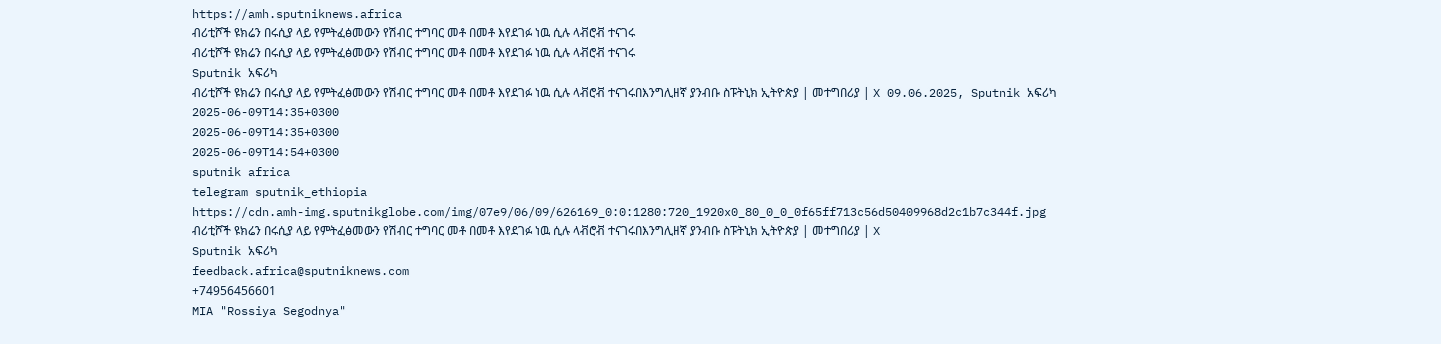https://amh.sputniknews.africa
ብሪቲሾች ዩክሬን በሩሲያ ላይ የምትፈፅመውን የሽብር ተግባር መቶ በመቶ እየደገፉ ነዉ ሲሉ ላቭሮቭ ተናገሩ
ብሪቲሾች ዩክሬን በሩሲያ ላይ የምትፈፅመውን የሽብር ተግባር መቶ በመቶ እየደገፉ ነዉ ሲሉ ላቭሮቭ ተናገሩ
Sputnik አፍሪካ
ብሪቲሾች ዩክሬን በሩሲያ ላይ የምትፈፅመውን የሽብር ተግባር መቶ በመቶ እየደገፉ ነዉ ሲሉ ላቭሮቭ ተናገሩበእንግሊዘኛ ያንብቡ ስፑትኒክ ኢትዮጵያ | መተግበሪያ | X 09.06.2025, Sputnik አፍሪካ
2025-06-09T14:35+0300
2025-06-09T14:35+0300
2025-06-09T14:54+0300
sputnik africa
telegram sputnik_ethiopia
https://cdn.amh-img.sputnikglobe.com/img/07e9/06/09/626169_0:0:1280:720_1920x0_80_0_0_0f65ff713c56d50409968d2c1b7c344f.jpg
ብሪቲሾች ዩክሬን በሩሲያ ላይ የምትፈፅመውን የሽብር ተግባር መቶ በመቶ እየደገፉ ነዉ ሲሉ ላቭሮቭ ተናገሩበእንግሊዘኛ ያንብቡ ስፑትኒክ ኢትዮጵያ | መተግበሪያ | X
Sputnik አፍሪካ
feedback.africa@sputniknews.com
+74956456601
MIA "Rossiya Segodnya"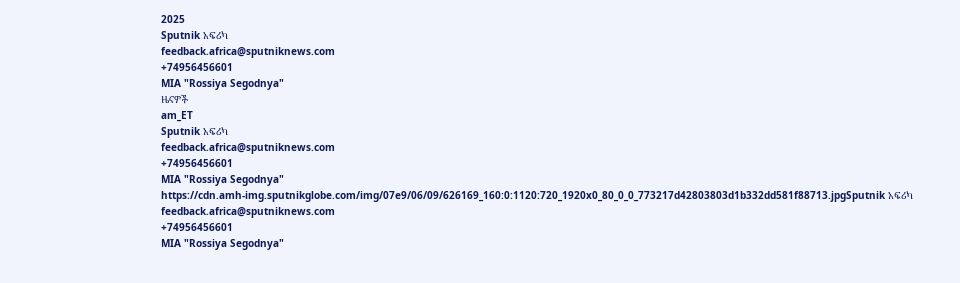2025
Sputnik አፍሪካ
feedback.africa@sputniknews.com
+74956456601
MIA "Rossiya Segodnya"
ዜናዎች
am_ET
Sputnik አፍሪካ
feedback.africa@sputniknews.com
+74956456601
MIA "Rossiya Segodnya"
https://cdn.amh-img.sputnikglobe.com/img/07e9/06/09/626169_160:0:1120:720_1920x0_80_0_0_773217d42803803d1b332dd581f88713.jpgSputnik አፍሪካ
feedback.africa@sputniknews.com
+74956456601
MIA "Rossiya Segodnya"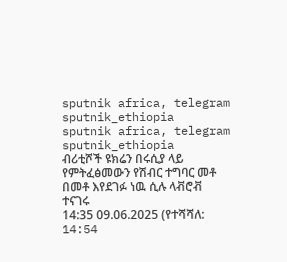sputnik africa, telegram sputnik_ethiopia
sputnik africa, telegram sputnik_ethiopia
ብሪቲሾች ዩክሬን በሩሲያ ላይ የምትፈፅመውን የሽብር ተግባር መቶ በመቶ እየደገፉ ነዉ ሲሉ ላቭሮቭ ተናገሩ
14:35 09.06.2025 (የተሻሻለ: 14:54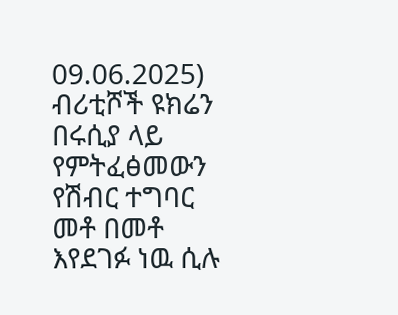09.06.2025) ብሪቲሾች ዩክሬን በሩሲያ ላይ የምትፈፅመውን የሽብር ተግባር መቶ በመቶ እየደገፉ ነዉ ሲሉ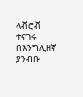ላቭሮቭ ተናገሩ
በእንግሊዘኛ ያንብቡ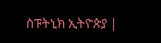ስፑትኒክ ኢትዮጵያ |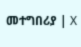መተግበሪያ | X